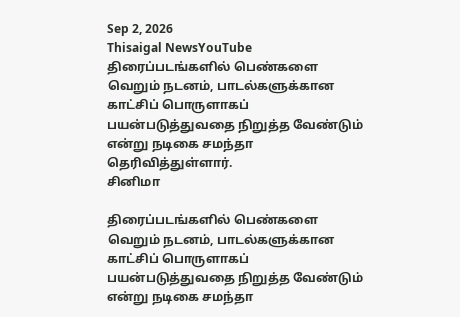Sep 2, 2026
Thisaigal NewsYouTube
திரைப்படங்களில் பெண்களை வெறும் நடனம், பாடல்களுக்கான காட்சிப் பொருளாகப் பயன்படுத்துவதை நிறுத்த வேண்டும் என்று நடிகை சமந்தா தெரிவித்துள்ளார்.
சினிமா

திரைப்படங்களில் பெண்களை வெறும் நடனம், பாடல்களுக்கான காட்சிப் பொருளாகப் பயன்படுத்துவதை நிறுத்த வேண்டும் என்று நடிகை சமந்தா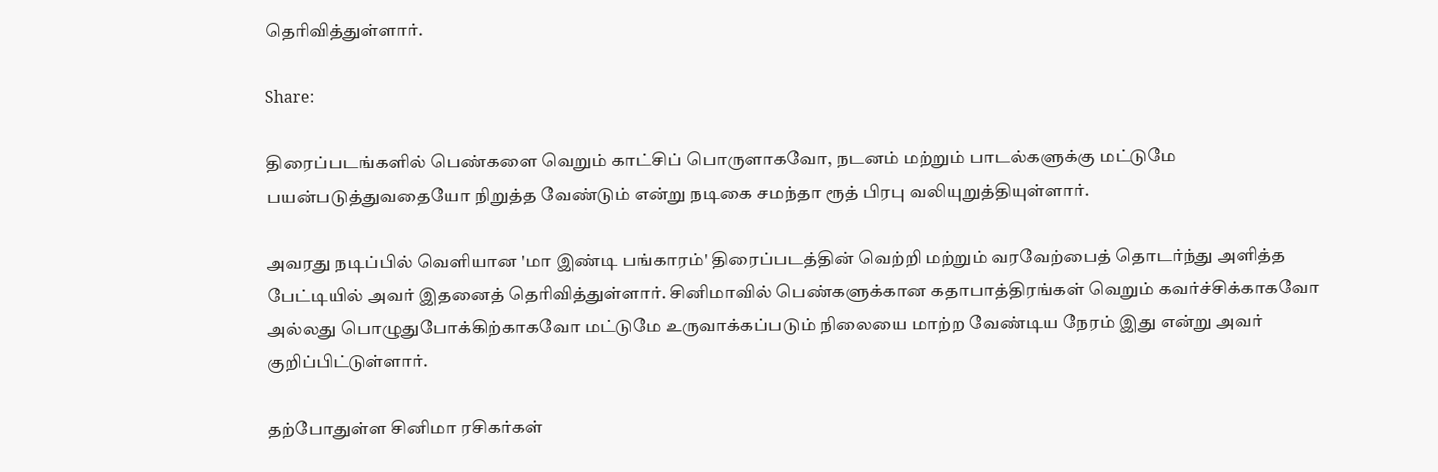தெரிவித்துள்ளார்.

Share:

திரைப்படங்களில் பெண்களை வெறும் காட்சிப் பொருளாகவோ, நடனம் மற்றும் பாடல்களுக்கு மட்டுமே பயன்படுத்துவதையோ நிறுத்த வேண்டும் என்று நடிகை சமந்தா ரூத் பிரபு வலியுறுத்தியுள்ளார்.

அவரது நடிப்பில் வெளியான 'மா இண்டி பங்காரம்' திரைப்படத்தின் வெற்றி மற்றும் வரவேற்பைத் தொடர்ந்து அளித்த பேட்டியில் அவர் இதனைத் தெரிவித்துள்ளார். சினிமாவில் பெண்களுக்கான கதாபாத்திரங்கள் வெறும் கவர்ச்சிக்காகவோ அல்லது பொழுதுபோக்கிற்காகவோ மட்டுமே உருவாக்கப்படும் நிலையை மாற்ற வேண்டிய நேரம் இது என்று அவர் குறிப்பிட்டுள்ளார்.

தற்போதுள்ள சினிமா ரசிகர்கள்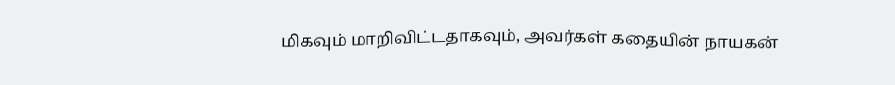மிகவும் மாறிவிட்டதாகவும், அவர்கள் கதையின் நாயகன்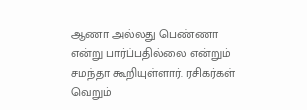ஆணா அல்லது பெண்ணா என்று பார்ப்பதில்லை என்றும் சமந்தா கூறியுள்ளார். ரசிகர்கள் வெறும்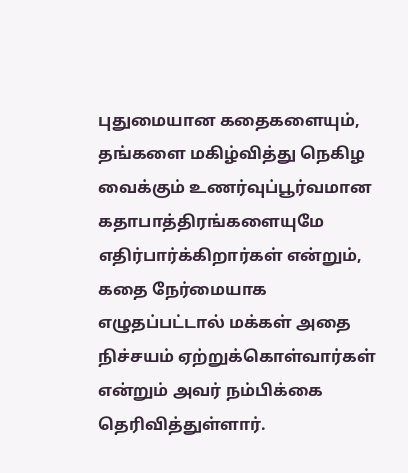புதுமையான கதைகளையும், தங்களை மகிழ்வித்து நெகிழ வைக்கும் உணர்வுப்பூர்வமான கதாபாத்திரங்களையுமே எதிர்பார்க்கிறார்கள் என்றும், கதை நேர்மையாக எழுதப்பட்டால் மக்கள் அதை நிச்சயம் ஏற்றுக்கொள்வார்கள் என்றும் அவர் நம்பிக்கை தெரிவித்துள்ளார்.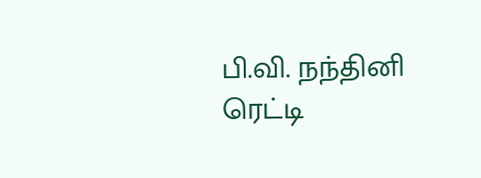பி.வி. நந்தினி ரெட்டி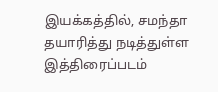இயக்கத்தில், சமந்தா தயாரித்து நடித்துள்ள இத்திரைப்படம்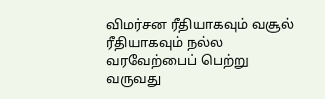விமர்சன ரீதியாகவும் வசூல் ரீதியாகவும் நல்ல வரவேற்பைப் பெற்று வருவது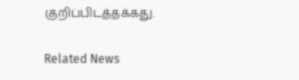குறிப்பிடத்தக்கது.

Related News